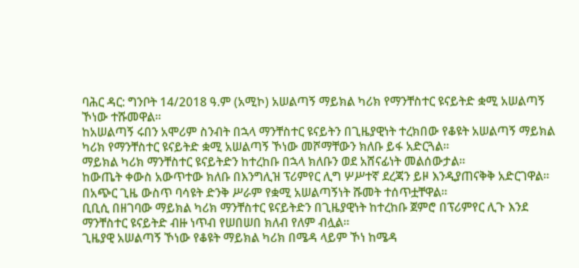ባሕር ዳር: ግንቦት 14/2018 ዓ.ም (አሚኮ) አሠልጣኝ ማይክል ካሪክ የማንቸስተር ዩናይትድ ቋሚ አሠልጣኝ ኾነው ተሹመዋል።
ከአሠልጣኝ ሩበን አሞሪም ስንብት በኋላ ማንቸስተር ዩናይትን በጊዜያዊነት ተረክበው የቆዩት አሠልጣኝ ማይክል ካሪክ የማንቸስተር ዩናይትድ ቋሚ አሠልጣኝ ኾነው መሾማቸውን ክለቡ ይፋ አድርጓል።
ማይክል ካሪክ ማንቸስተር ዩናይትድን ከተረከቡ በኋላ ክለቡን ወደ አሸናፊነት መልሰውታል።
ከውጤት ቀውስ አውጥተው ክለቡ በእንግሊዝ ፕሪምየር ሊግ ሦሥተኛ ደረጃን ይዞ እንዲያጠናቅቅ አድርገዋል። በአጭር ጊዜ ውስጥ ባሳዩት ድንቅ ሥራም የቋሚ አሠልጣኝነት ሹመት ተሰጥቷቸዋል።
ቢቢሲ በዘገባው ማይክል ካሪክ ማንቸስተር ዩናይትድን በጊዜያዊነት ከተረከቡ ጀምሮ በፕሪምየር ሊጉ እንደ ማንቸስተር ዩናይትድ ብዙ ነጥብ የሠበሠበ ክለብ የለም ብሏል።
ጊዜያዊ አሠልጣኝ ኾነው የቆዩት ማይክል ካሪክ በሜዳ ላይም ኾነ ከሜዳ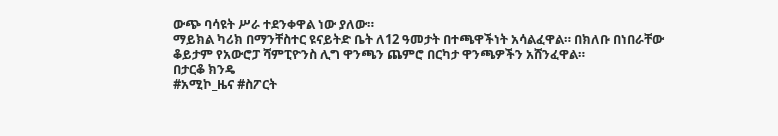ውጭ ባሳዩት ሥራ ተደንቀዋል ነው ያለው።
ማይክል ካሪክ በማንቸስተር ዩናይትድ ቤት ለ12 ዓመታት በተጫዋችነት አሳልፈዋል። በክለቡ በነበራቸው ቆይታም የአውሮፓ ሻምፒዮንስ ሊግ ዋንጫን ጨምሮ በርካታ ዋንጫዎችን አሸንፈዋል።
በታርቆ ክንዴ
#አሚኮ_ዜና #ስፖርት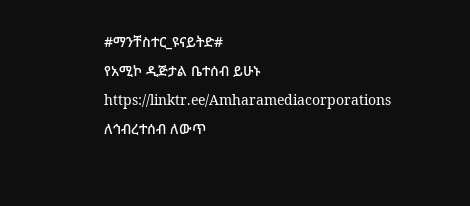#ማንቸስተር_ዩናይትድ#
የአሚኮ ዲጅታል ቤተሰብ ይሁኑ
https://linktr.ee/Amharamediacorporations
ለኅብረተሰብ ለውጥ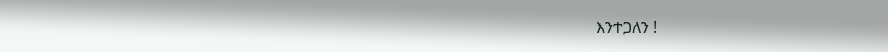እንተጋለን !